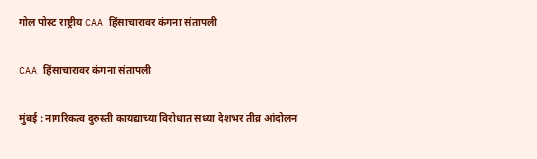गोल पोस्ट राष्ट्रीय CAA हिंसाचारावर कंगना संतापली

CAA हिंसाचारावर कंगना संतापली

मुंबई : नागरिकत्व दुरुस्ती कायद्याच्या विरोधात सध्या देशभर तीव्र आंदोलन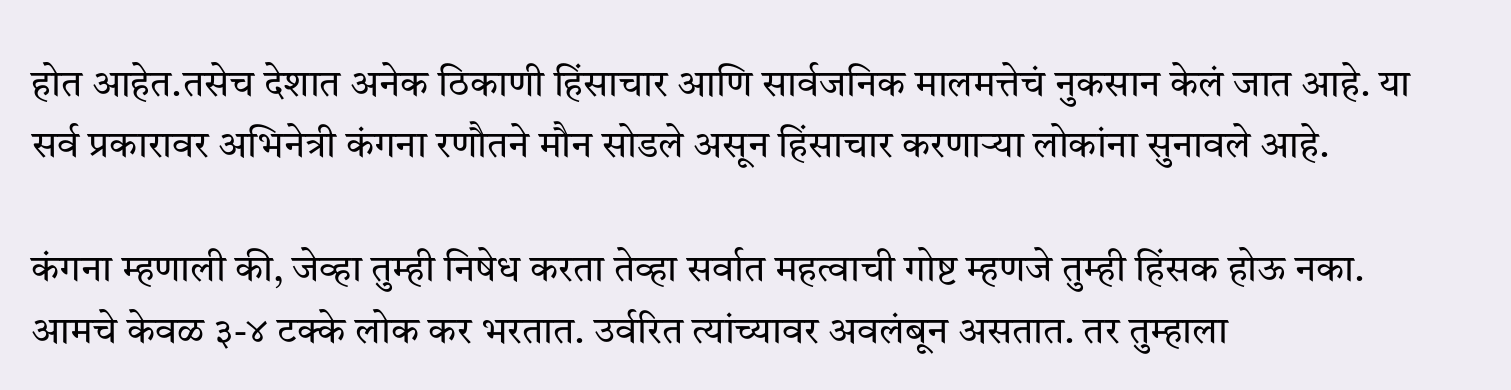होत आहेत.तसेच देशात अनेक ठिकाणी हिंसाचार आणि सार्वजनिक मालमत्तेचं नुकसान केलं जात आहे. या सर्व प्रकारावर अभिनेत्री कंगना रणौतने मौन सोडले असून हिंसाचार करणाऱ्या लोकांना सुनावले आहे.

कंगना म्हणाली की, जेव्हा तुम्ही निषेध करता तेव्हा सर्वात महत्वाची गोष्ट म्हणजे तुम्ही हिंसक होऊ नका. आमचे केवळ ३-४ टक्के लोक कर भरतात. उर्वरित त्यांच्यावर अवलंबून असतात. तर तुम्हाला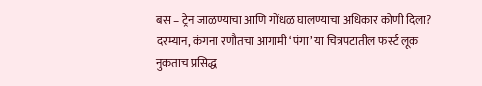बस – ट्रेन जाळण्याचा आणि गोंधळ घालण्याचा अधिकार कोणी दिला?
दरम्यान, कंगना रणौतचा आगामी ‘पंगा’ या चित्रपटातील फर्स्ट लूक नुकताच प्रसिद्ध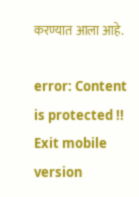करण्यात आला आहे.

error: Content is protected !!
Exit mobile version